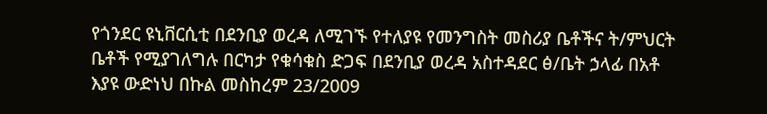የጎንደር ዩኒቨርሲቲ በደንቢያ ወረዳ ለሚገኙ የተለያዩ የመንግስት መስሪያ ቤቶችና ት/ምህርት ቤቶች የሚያገለግሉ በርካታ የቁሳቁስ ድጋፍ በደንቢያ ወረዳ አስተዳደር ፅ/ቤት ኃላፊ በአቶ እያዩ ውድነህ በኩል መስከረም 23/2009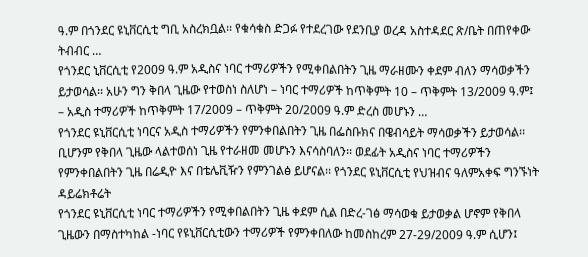ዓ.ም በጎንደር ዩኒቨርሲቲ ግቢ አስረክቧል፡፡ የቁሳቁስ ድጋፉ የተደረገው የደንቢያ ወረዳ አስተዳደር ጽ/ቤት በጠየቀው ትብብር …
የጎንደር ኒቨርሲቲ የ2009 ዓ.ም አዲስና ነባር ተማሪዎችን የሚቀበልበትን ጊዜ ማራዘሙን ቀደም ብለን ማሳወቃችን ይታወሳል፡፡ አሁን ግን ቅበላ ጊዜው የተወስነ ስለሆነ – ነባር ተማሪዎች ከጥቅምት 10 – ጥቅምት 13/2009 ዓ.ም፤ – አዲስ ተማሪዎች ከጥቅምት 17/2009 – ጥቅምት 20/2009 ዓ.ም ድረስ መሆኑን …
የጎንደር ዩኒቨርሲቲ ነባርና አዲስ ተማሪዎችን የምንቀበልበትን ጊዜ በፌስቡክና በዌብሳይት ማሳወቃችን ይታወሳል፡፡ ቢሆንም የቅበላ ጊዜው ላልተወሰነ ጊዜ የተራዘመ መሆኑን እናሳስባለን፡፡ ወደፊት አዲስና ነባር ተማሪዎችን የምንቀበልበትን ጊዜ በሬዲዮ እና በቴሌቪዥን የምንገልፅ ይሆናል፡፡ የጎንደር ዩኒቨርሲቲ የህዝብና ዓለምአቀፍ ግንኙነት ዳይሬክቶሬት
የጎንደር ዩኒቨርሲቲ ነባር ተማሪዎችን የሚቀበልበትን ጊዜ ቀደም ሲል በድረ-ገፅ ማሳወቁ ይታወቃል ሆኖም የቅበላ ጊዜውን በማስተካከል -ነባር የዩኒቨርሲቲውን ተማሪዎች የምንቀበለው ከመስከረም 27-29/2009 ዓ.ም ሲሆን፤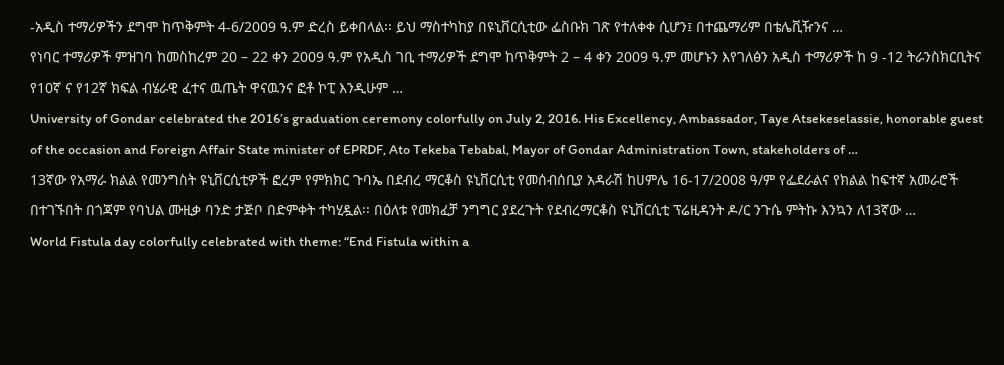-አዲስ ተማሪዎችን ደግሞ ከጥቅምት 4-6/2009 ዓ.ም ድረስ ይቀበላል፡፡ ይህ ማስተካከያ በዩኒቨርሲቲው ፌስቡክ ገጽ የተለቀቀ ሲሆን፤ በተጨማሪም በቴሌቪዥንና …
የነባር ተማሪዎች ምዝገባ ከመስከረም 20 – 22 ቀን 2009 ዓ.ም የአዲስ ገቢ ተማሪዎች ደግሞ ከጥቅምት 2 – 4 ቀን 2009 ዓ.ም መሆኑን እየገለፅን አዲስ ተማሪዎች ከ 9 -12 ትራንስክርቢትና የ10ኛ ና የ12ኛ ክፍል ብሄራዊ ፈተና ዉጤት ዋናዉንና ፎቶ ኮፒ እንዲሁም …
University of Gondar celebrated the 2016’s graduation ceremony colorfully on July 2, 2016. His Excellency, Ambassador, Taye Atsekeselassie, honorable guest of the occasion and Foreign Affair State minister of EPRDF, Ato Tekeba Tebabal, Mayor of Gondar Administration Town, stakeholders of …
13ኛው የአማራ ክልል የመንግስት ዩኒቨርሲቲዎች ፎረም የምክክር ጉባኤ በደብረ ማርቆስ ዩኒቨርሲቲ የመሰብሰቢያ አዳራሽ ከሀምሌ 16-17/2008 ዓ/ም የፌደራልና የክልል ከፍተኛ አመራሮች በተገኙበት በጎጃም የባህል ሙዚቃ ባንድ ታጅቦ በድምቀት ተካሂዷል፡፡ በዕለቱ የመክፈቻ ንግግር ያደረጉት የደብረማርቆስ ዩኒቨርሲቲ ፕሬዚዳንት ዶ/ር ንጉሴ ምትኩ እንኳን ለ13ኛው …
World Fistula day colorfully celebrated with theme: “End Fistula within a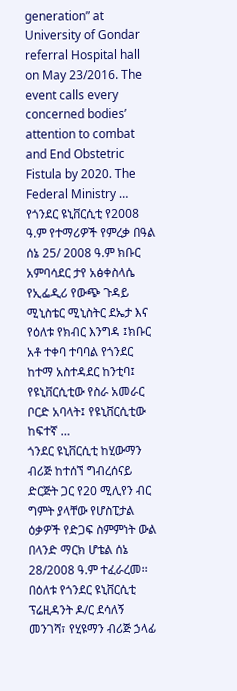generation” at University of Gondar referral Hospital hall on May 23/2016. The event calls every concerned bodies’ attention to combat and End Obstetric Fistula by 2020. The Federal Ministry …
የጎንደር ዩኒቨርሲቲ የ2008 ዓ.ም የተማሪዎች የምረቃ በዓል ሰኔ 25/ 2008 ዓ.ም ክቡር አምባሳደር ታየ አፅቀስላሴ የኢፌዲሪ የውጭ ጉዳይ ሚኒስቴር ሚኒስትር ደኤታ እና የዕለቱ የክብር እንግዳ ፤ክቡር አቶ ተቀባ ተባባል የጎንደር ከተማ አስተዳደር ከንቲባ፤ የዩኒቨርሲቲው የስራ አመራር ቦርድ አባላት፤ የዩኒቨርሲቲው ከፍተኛ …
ጎንደር ዩኒቨርሲቲ ከሂውማን ብሪጅ ከተሰኘ ግብረሰናይ ድርጅት ጋር የ20 ሚሊየን ብር ግምት ያላቸው የሆስፒታል ዕቃዎች የድጋፍ ስምምነት ውል በላንድ ማርክ ሆቴል ሰኔ 28/2008 ዓ.ም ተፈራረመ፡፡ በዕለቱ የጎንደር ዩኒቨርሲቲ ፕሬዚዳንት ዶ/ር ደሳለኝ መንገሻ፣ የሂዩማን ብሪጅ ኃላፊ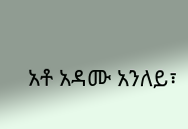አቶ አዳሙ አንለይ፣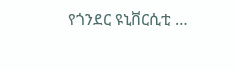የጎንደር ዩኒቨርሲቲ …